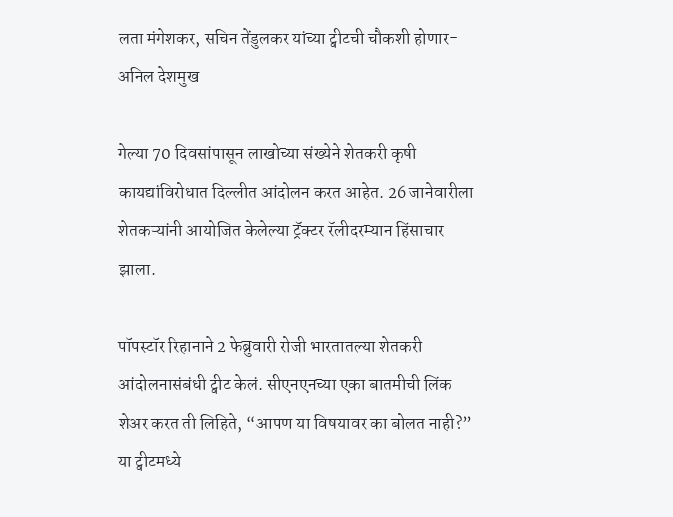लता मंगेशकर, सचिन तेंडुलकर यांच्या ट्वीटची चौकशी होणार- अनिल देशमुख

गेल्या 70 दिवसांपासून लाखोच्या संख्येने शेतकरी कृषी कायद्यांविरोधात दिल्लीत आंदोलन करत आहेत. 26 जानेवारीला शेतकऱ्यांनी आयोजित केलेल्या ट्रॅक्टर रॅलीदरम्यान हिंसाचार झाला.

पॉपस्टॉर रिहानाने 2 फेब्रुवारी रोजी भारतातल्या शेतकरी आंदोलनासंबंधी ट्वीट केलं. सीएनएनच्या एका बातमीची लिंक शेअर करत ती लिहिते, “आपण या विषयावर का बोलत नाही?” या ट्वीटमध्ये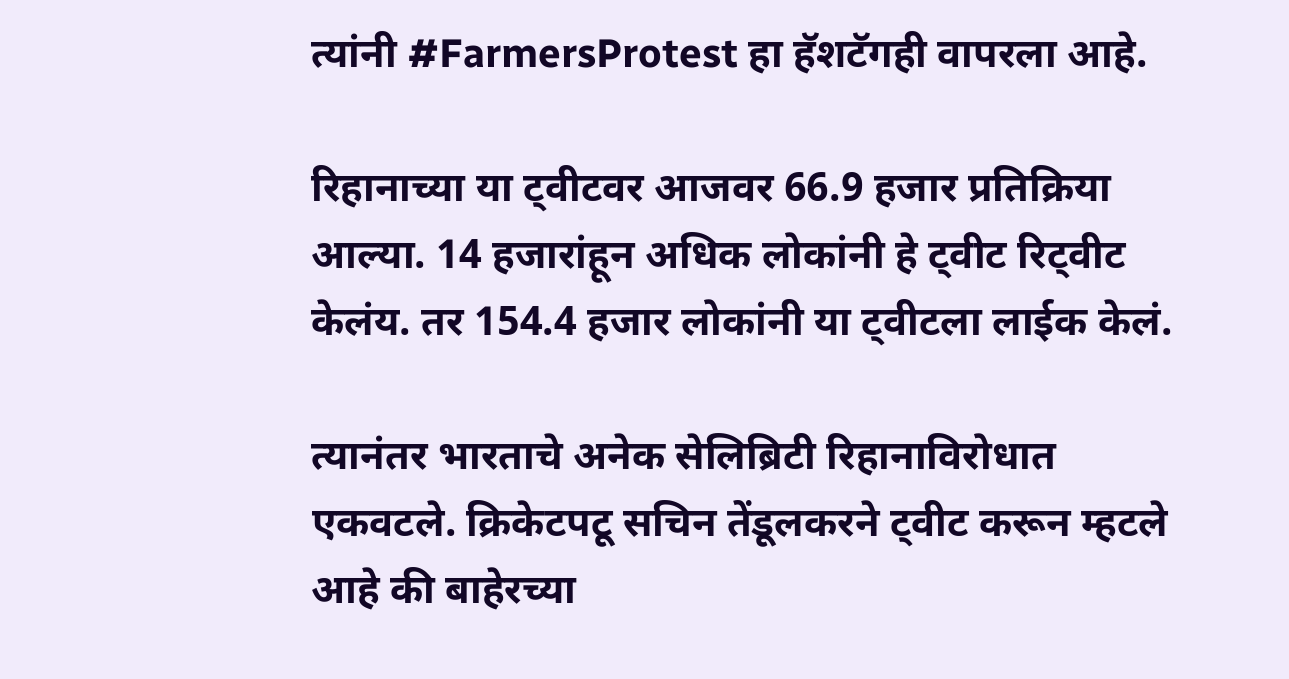त्यांनी #FarmersProtest हा हॅशटॅगही वापरला आहे.

रिहानाच्या या ट्वीटवर आजवर 66.9 हजार प्रतिक्रिया आल्या. 14 हजारांहून अधिक लोकांनी हे ट्वीट रिट्वीट केलंय. तर 154.4 हजार लोकांनी या ट्वीटला लाईक केलं.

त्यानंतर भारताचे अनेक सेलिब्रिटी रिहानाविरोधात एकवटले. क्रिकेटपटू सचिन तेंडूलकरने ट्वीट करून म्हटले आहे की बाहेरच्या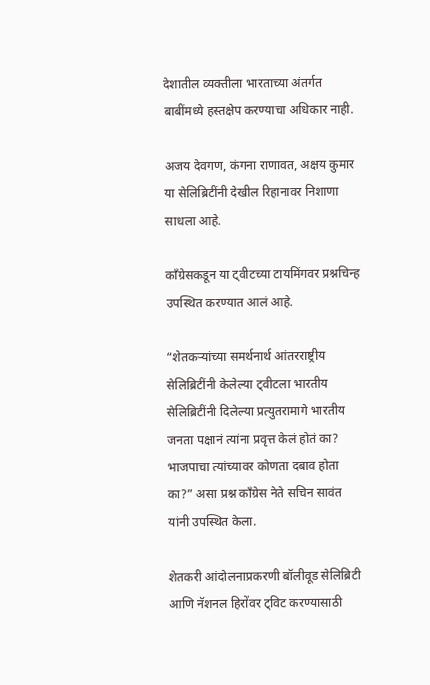देशातील व्यक्तीला भारताच्या अंतर्गत बाबींमध्ये हस्तक्षेप करण्याचा अधिकार नाही.

अजय देवगण, कंगना राणावत, अक्षय कुमार या सेलिब्रिटींनी देखील रिहानावर निशाणा साधला आहे.

काँग्रेसकडून या ट्वीटच्या टायमिंगवर प्रश्नचिन्ह उपस्थित करण्यात आलं आहे.

“शेतकऱ्यांच्या समर्थनार्थ आंतरराष्ट्रीय सेलिब्रिटींनी केलेल्या ट्वीटला भारतीय सेलिब्रिटींनी दिलेल्या प्रत्युतरामागे भारतीय जनता पक्षानं त्यांना प्रवृत्त केलं होतं का? भाजपाचा त्यांच्यावर कोणता दबाव होता का?” असा प्रश्न काँग्रेस नेते सचिन सावंत यांनी उपस्थित केला.

शेतकरी आंदोलनाप्रकरणी बॉलीवूड सेलिब्रिटी आणि नॅशनल हिरोंवर ट्विट करण्यासाठी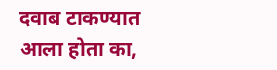दवाब टाकण्यात आला होता का,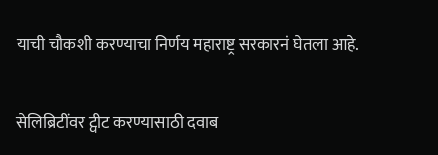याची चौकशी करण्याचा निर्णय महाराष्ट्र सरकारनं घेतला आहे.

सेलिब्रिटींवर ट्वीट करण्यासाठी दवाब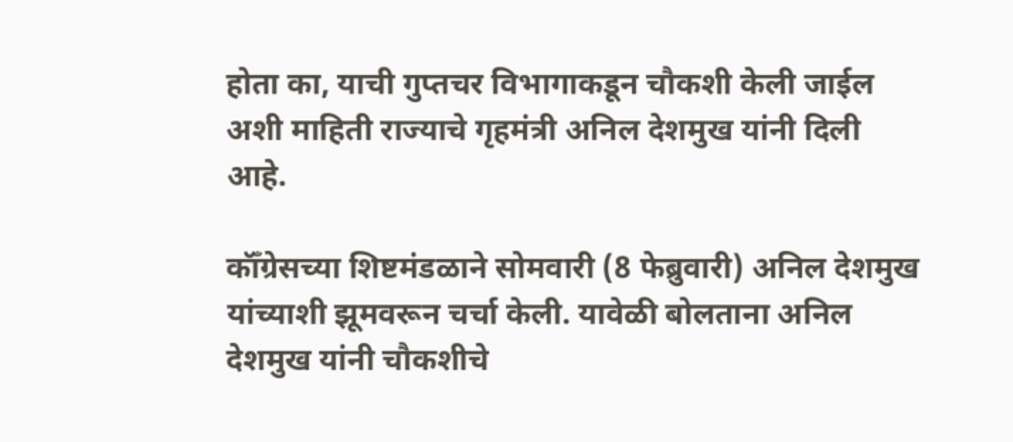होता का, याची गुप्तचर विभागाकडून चौकशी केली जाईल अशी माहिती राज्याचे गृहमंत्री अनिल देशमुख यांनी दिली आहे.

कॉँग्रेसच्या शिष्टमंडळाने सोमवारी (8 फेब्रुवारी) अनिल देशमुख यांच्याशी झूमवरून चर्चा केली. यावेळी बोलताना अनिल देशमुख यांनी चौकशीचे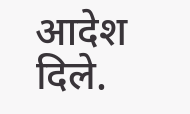आदेश दिले.